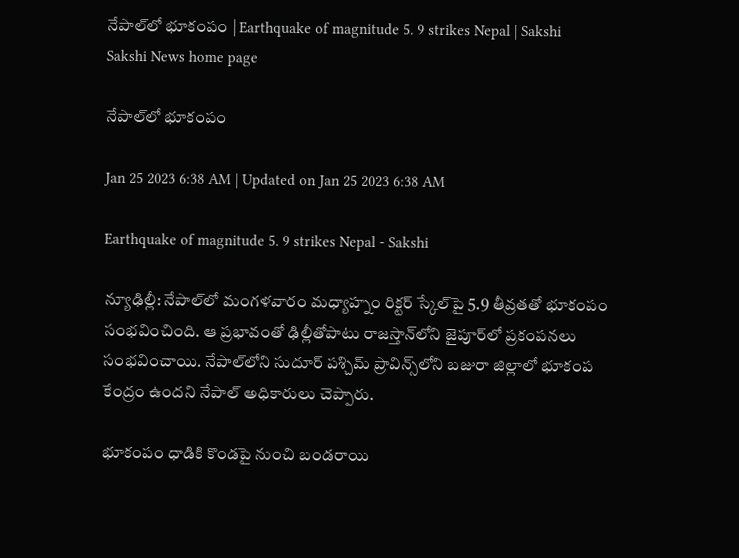నేపాల్‌లో భూకంపం | Earthquake of magnitude 5. 9 strikes Nepal | Sakshi
Sakshi News home page

నేపాల్‌లో భూకంపం

Jan 25 2023 6:38 AM | Updated on Jan 25 2023 6:38 AM

Earthquake of magnitude 5. 9 strikes Nepal - Sakshi

న్యూఢిల్లీ: నేపాల్‌లో మంగళవారం మధ్యాహ్నం రిక్టర్‌ స్కేల్‌పై 5.9 తీవ్రతతో భూకంపం సంభవించింది. ఆ ప్రభావంతో ఢిల్లీతోపాటు రాజస్తాన్‌లోని జైపూర్‌లో ప్రకంపనలు సంభవించాయి. నేపాల్‌లోని సుదూర్‌ పశ్చిమ్‌ ప్రావిన్స్‌లోని బజురా జిల్లాలో భూకంప కేంద్రం ఉందని నేపాల్‌ అధికారులు చెప్పారు.

భూకంపం ధాడికి కొండపై నుంచి బండరాయి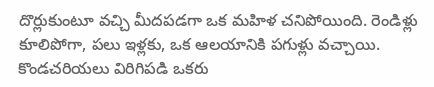దొర్లుకుంటూ వచ్చి మీదపడగా ఒక మహిళ చనిపోయింది. రెండిళ్లు కూలిపోగా, పలు ఇళ్లకు, ఒక ఆలయానికి పగుళ్లు వచ్చాయి. కొండచరియలు విరిగిపడి ఒకరు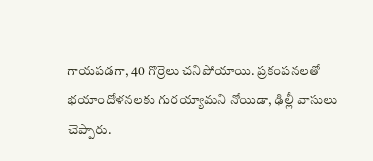గాయపడగా, 40 గొర్రెలు చనిపోయాయి. ప్రకంపనలతో భయాందోళనలకు గురయ్యామని నోయిడా, ఢిల్లీ వాసులు చెప్పారు.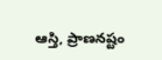ఆస్తి, ప్రాణనష్టం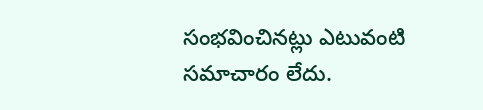సంభవించినట్లు ఎటువంటి సమాచారం లేదు.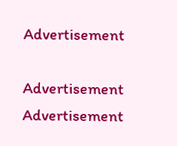Advertisement

Advertisement
Advertisement